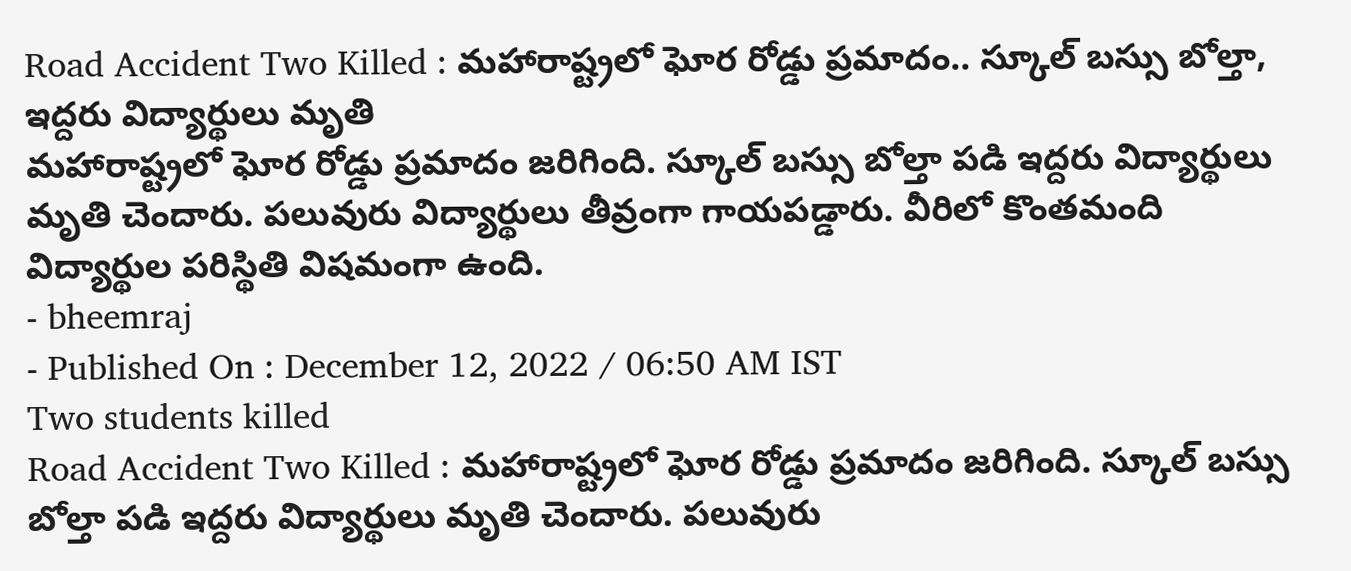Road Accident Two Killed : మహారాష్ట్రలో ఘోర రోడ్డు ప్రమాదం.. స్కూల్ బస్సు బోల్తా, ఇద్దరు విద్యార్థులు మృతి
మహారాష్ట్రలో ఘోర రోడ్డు ప్రమాదం జరిగింది. స్కూల్ బస్సు బోల్తా పడి ఇద్దరు విద్యార్థులు మృతి చెందారు. పలువురు విద్యార్థులు తీవ్రంగా గాయపడ్డారు. వీరిలో కొంతమంది విద్యార్థుల పరిస్థితి విషమంగా ఉంది.
- bheemraj
- Published On : December 12, 2022 / 06:50 AM IST
Two students killed
Road Accident Two Killed : మహారాష్ట్రలో ఘోర రోడ్డు ప్రమాదం జరిగింది. స్కూల్ బస్సు బోల్తా పడి ఇద్దరు విద్యార్థులు మృతి చెందారు. పలువురు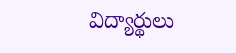విద్యార్థులు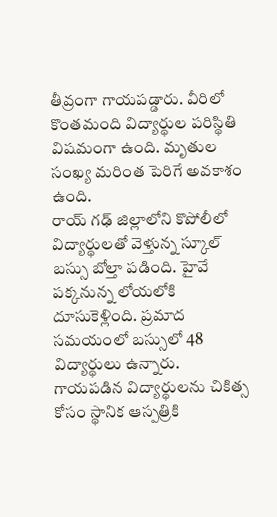తీవ్రంగా గాయపడ్డారు. వీరిలో కొంతమంది విద్యార్థుల పరిస్థితి విషమంగా ఉంది. మృతుల సంఖ్య మరింత పెరిగే అవకాశం ఉంది.
రాయ్ గఢ్ జిల్లాలోని కొపోలీలో విద్యార్థులతో వెళ్తున్న స్కూల్ బస్సు బోల్తా పడింది. హైవే పక్కనున్న లోయలోకి దూసుకెళ్లింది. ప్రమాద సమయంలో బస్సులో 48 విద్యార్థులు ఉన్నారు. గాయపడిన విద్యార్థులను చికిత్స కోసం స్థానిక ఆస్పత్రికి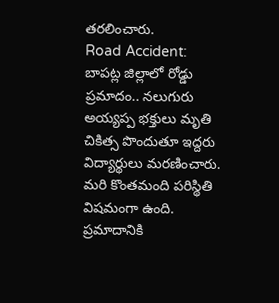తరలించారు.
Road Accident: బాపట్ల జిల్లాలో రోడ్డు ప్రమాదం.. నలుగురు అయ్యప్ప భక్తులు మృతి
చికిత్స పొందుతూ ఇద్దరు విద్యార్థులు మరణించారు. మరి కొంతమంది పరిస్థితి విషమంగా ఉంది. ప్రమాదానికి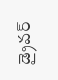డ్రైవర్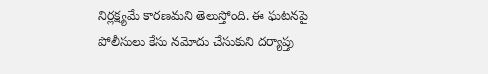నిర్లక్ష్యమే కారణమని తెలుస్తోంది. ఈ ఘటనపై పోలీసులు కేసు నమోదు చేసుకుని దర్యాప్తు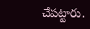చేపట్టారు.